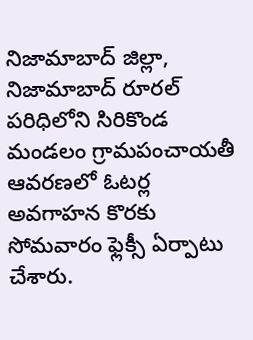నిజామాబాద్ జిల్లా, నిజామాబాద్ రూరల్ పరిధిలోని సిరికొండ మండలం గ్రామపంచాయతీ ఆవరణలో ఓటర్ల అవగాహన కొరకు సోమవారం ఫ్లెక్సీ ఏర్పాటు చేశారు.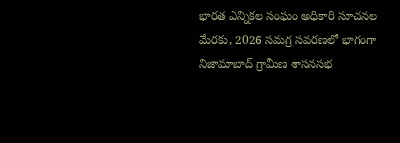భారత ఎన్నికల సంఘం అధికారి సూచనల మేరకు, 2026 సమగ్ర సవరణలో భాగంగా నిజామాబాద్ గ్రామీణ శాసనసభ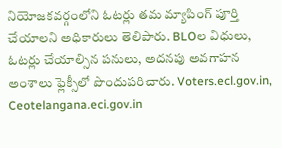నియోజకవర్గంలోని ఓటర్లు తమ మ్యాపింగ్ పూర్తి చేయాలని అధికారులు తెలిపారు. BLOల విధులు, ఓటర్లు చేయాల్సిన పనులు, అదనపు అవగాహన అంశాలు ఫ్లెక్సీలో పొందుపరిచారు. Voters.ecl.gov.in, Ceotelangana.eci.gov.in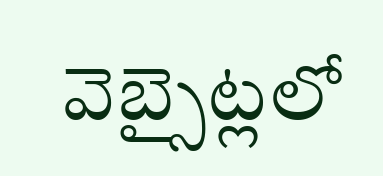వెబ్సైట్లలో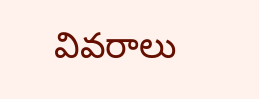వివరాలు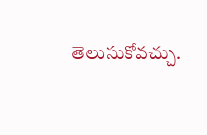తెలుసుకోవచ్చు.